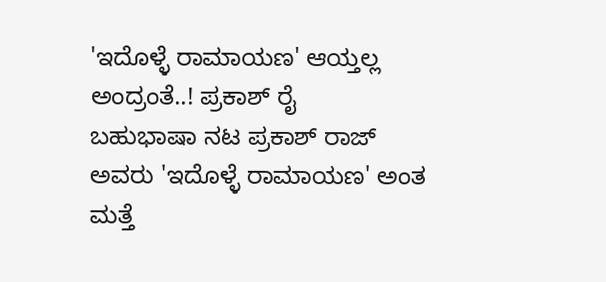'ಇದೊಳ್ಳೆ ರಾಮಾಯಣ' ಆಯ್ತಲ್ಲ ಅಂದ್ರಂತೆ..! ಪ್ರಕಾಶ್ ರೈ
ಬಹುಭಾಷಾ ನಟ ಪ್ರಕಾಶ್ ರಾಜ್ ಅವರು 'ಇದೊಳ್ಳೆ ರಾಮಾಯಣ' ಅಂತ ಮತ್ತೆ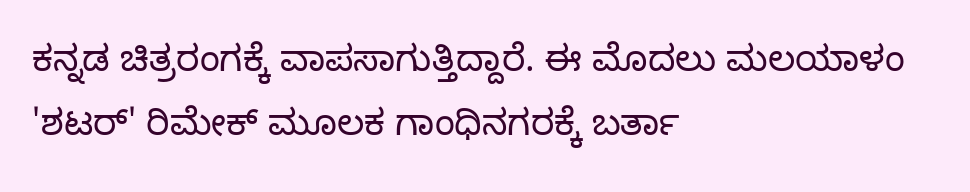ಕನ್ನಡ ಚಿತ್ರರಂಗಕ್ಕೆ ವಾಪಸಾಗುತ್ತಿದ್ದಾರೆ. ಈ ಮೊದಲು ಮಲಯಾಳಂ 'ಶಟರ್' ರಿಮೇಕ್ ಮೂಲಕ ಗಾಂಧಿನಗರಕ್ಕೆ ಬರ್ತಾ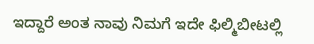ಇದ್ದಾರೆ ಅಂತ ನಾವು ನಿಮಗೆ ಇದೇ ಫಿಲ್ಮಿಬೀಟಲ್ಲಿ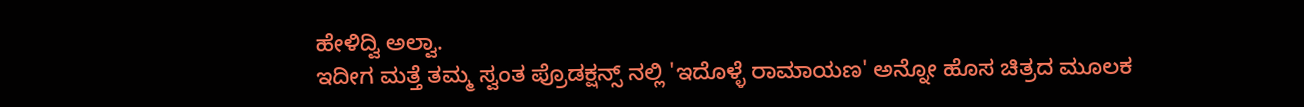ಹೇಳಿದ್ವಿ ಅಲ್ವಾ.
ಇದೀಗ ಮತ್ತೆ ತಮ್ಮ ಸ್ವಂತ ಪ್ರೊಡಕ್ಷನ್ಸ್ ನಲ್ಲಿ 'ಇದೊಳ್ಳೆ ರಾಮಾಯಣ' ಅನ್ನೋ ಹೊಸ ಚಿತ್ರದ ಮೂಲಕ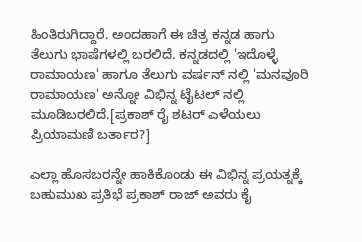ಹಿಂತಿರುಗಿದ್ದಾರೆ. ಅಂದಹಾಗೆ ಈ ಚಿತ್ರ ಕನ್ನಡ ಹಾಗು ತೆಲುಗು ಭಾಷೆಗಳಲ್ಲಿ ಬರಲಿದೆ. ಕನ್ನಡದಲ್ಲಿ 'ಇದೊಳ್ಳೆ ರಾಮಾಯಣ' ಹಾಗೂ ತೆಲುಗು ವರ್ಷನ್ ನಲ್ಲಿ 'ಮನವೂರಿ ರಾಮಾಯಣ' ಅನ್ನೋ ವಿಭಿನ್ನ ಟೈಟಲ್ ನಲ್ಲಿ ಮೂಡಿಬರಲಿದೆ.[ಪ್ರಕಾಶ್ ರೈ ಶಟರ್ ಎಳೆಯಲು ಪ್ರಿಯಾಮಣಿ ಬರ್ತಾರ?]

ಎಲ್ಲಾ ಹೊಸಬರನ್ನೇ ಹಾಕಿಕೊಂಡು ಈ ವಿಭಿನ್ನ ಪ್ರಯತ್ನಕ್ಕೆ ಬಹುಮುಖ ಪ್ರತಿಭೆ ಪ್ರಕಾಶ್ ರಾಜ್ ಅವರು ಕೈ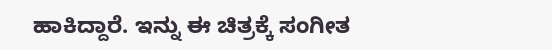ಹಾಕಿದ್ದಾರೆ. ಇನ್ನು ಈ ಚಿತ್ರಕ್ಕೆ ಸಂಗೀತ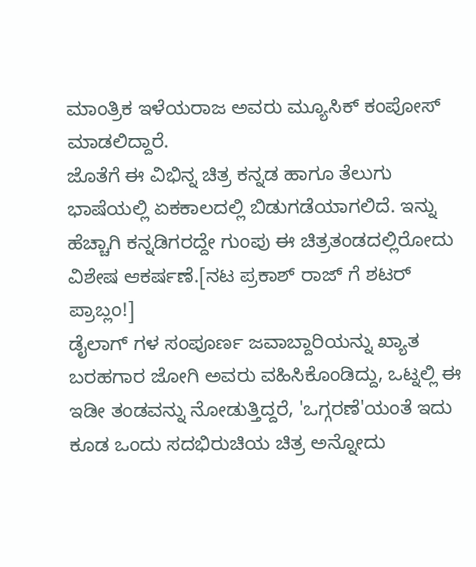ಮಾಂತ್ರಿಕ ಇಳೆಯರಾಜ ಅವರು ಮ್ಯೂಸಿಕ್ ಕಂಪೋಸ್ ಮಾಡಲಿದ್ದಾರೆ.
ಜೊತೆಗೆ ಈ ವಿಭಿನ್ನ ಚಿತ್ರ ಕನ್ನಡ ಹಾಗೂ ತೆಲುಗು ಭಾಷೆಯಲ್ಲಿ ಏಕಕಾಲದಲ್ಲಿ ಬಿಡುಗಡೆಯಾಗಲಿದೆ. ಇನ್ನು ಹೆಚ್ಚಾಗಿ ಕನ್ನಡಿಗರದ್ದೇ ಗುಂಪು ಈ ಚಿತ್ರತಂಡದಲ್ಲಿರೋದು ವಿಶೇಷ ಆಕರ್ಷಣೆ.[ನಟ ಪ್ರಕಾಶ್ ರಾಜ್ ಗೆ ಶಟರ್ ಪ್ರಾಬ್ಲಂ!]
ಡೈಲಾಗ್ ಗಳ ಸಂಪೂರ್ಣ ಜವಾಬ್ದಾರಿಯನ್ನು ಖ್ಯಾತ ಬರಹಗಾರ ಜೋಗಿ ಅವರು ವಹಿಸಿಕೊಂಡಿದ್ದು, ಒಟ್ನಲ್ಲಿ ಈ ಇಡೀ ತಂಡವನ್ನು ನೋಡುತ್ತಿದ್ದರೆ, 'ಒಗ್ಗರಣೆ'ಯಂತೆ ಇದು ಕೂಡ ಒಂದು ಸದಭಿರುಚಿಯ ಚಿತ್ರ ಅನ್ನೋದು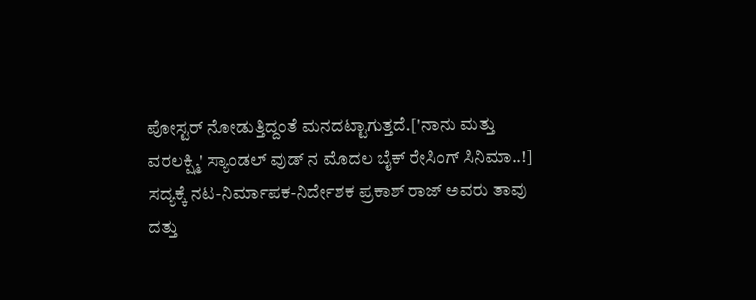ಪೋಸ್ಟರ್ ನೋಡುತ್ತಿದ್ದಂತೆ ಮನದಟ್ಟಾಗುತ್ತದೆ.['ನಾನು ಮತ್ತು ವರಲಕ್ಷ್ಮಿ' ಸ್ಯಾಂಡಲ್ ವುಡ್ ನ ಮೊದಲ ಬೈಕ್ ರೇಸಿಂಗ್ ಸಿನಿಮಾ..!]
ಸದ್ಯಕ್ಕೆ ನಟ-ನಿರ್ಮಾಪಕ-ನಿರ್ದೇಶಕ ಪ್ರಕಾಶ್ ರಾಜ್ ಅವರು ತಾವು ದತ್ತು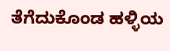ತೆಗೆದುಕೊಂಡ ಹಳ್ಳಿಯ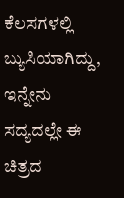ಕೆಲಸಗಳಲ್ಲಿ ಬ್ಯುಸಿಯಾಗಿದ್ದು, ಇನ್ನೇನು ಸದ್ಯದಲ್ಲೇ ಈ ಚಿತ್ರದ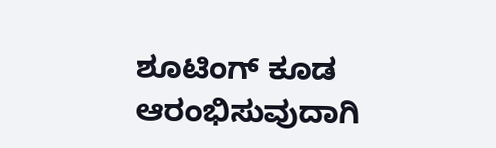ಶೂಟಿಂಗ್ ಕೂಡ ಆರಂಭಿಸುವುದಾಗಿ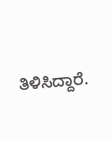ತಿಳಿಸಿದ್ದಾರೆ.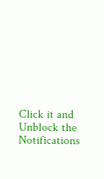Click it and Unblock the Notifications